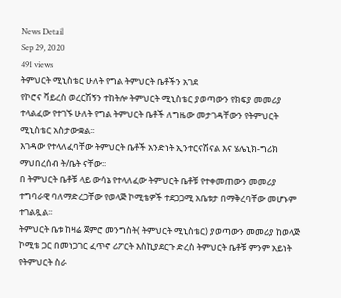News Detail
Sep 29, 2020
491 views
ትምህርት ሚኒስቴር ሁለት የግል ትምህርት ቤቶችን አገደ
የኮሮና ቫይረስ ወረርሽኝን ተከትሎ ትምህርት ሚኒስቴር ያወጣውን የክፍያ መመሪያ ተላልፈው የተገኙ ሁለት የግል ትምህርት ቤቶች ለግዜው መታገዳቸውን የትምህርት ሚኒስቴር አስታውቋል፡፡
እገዳው የተላለፈባቸው ትምህርት ቤቶች አንድነት ኢንተርናሽናል እና ሄሌኒክ-ግሪክ ማህበረሰብ ት/ቤት ናቸው፡፡
በ ትምህርት ቤቶቹ ላይ ውሳኔ የተላለፈው ትምህርት ቤቶቹ የተቀመጠውን መመሪያ ተግባራዊ ባለማድረጋቸው የወላጅ ኮሚቴዎች ተደጋጋሚ አቤቱታ በማቅረባቸው መሆኑም ተገልጿል፡፡
ትምህርት ቤቱ ከዛሬ ጀምሮ መንግስት( ትምህርት ሚኒስቴር) ያወጣውን መመሪያ ከወላጅ ኮሚቴ ጋር በመነጋገር ፈጥኖ ሪፖርት እስኪያደርጉ ድረስ ትምህርት ቤቶቹ ምንም አይነት የትምህርት ስራ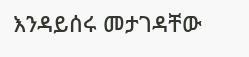እንዳይሰሩ መታገዳቸው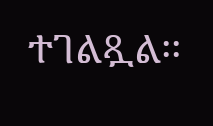ተገልጿል፡፡